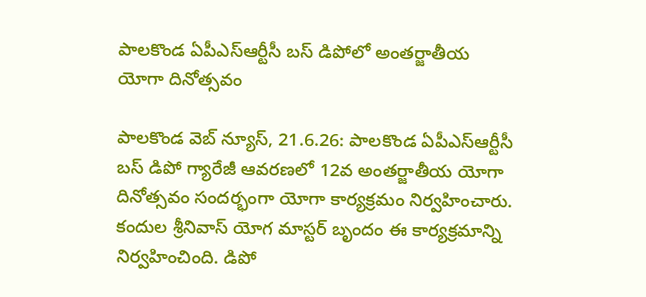పాలకొండ ఏపీఎస్ఆర్టీసీ బస్ డిపోలో అంతర్జాతీయ యోగా దినోత్సవం

పాలకొండ వెబ్ న్యూస్, 21.6.26: పాలకొండ ఏపీఎస్ఆర్టీసీ బస్ డిపో గ్యారేజీ ఆవరణలో 12వ అంతర్జాతీయ యోగా దినోత్సవం సందర్భంగా యోగా కార్యక్రమం నిర్వహించారు. కందుల శ్రీనివాస్ యోగ మాస్టర్ బృందం ఈ కార్యక్రమాన్ని నిర్వహించింది. డిపో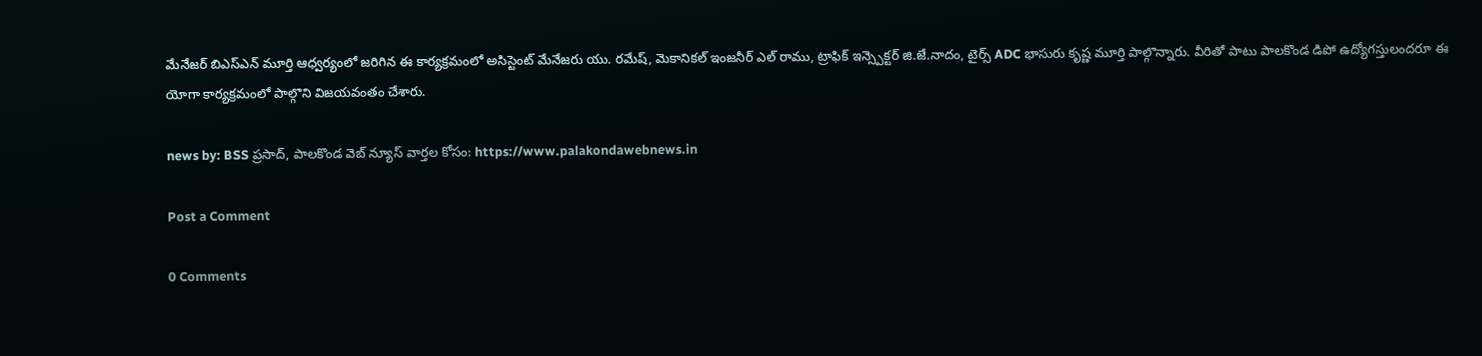మేనేజర్ బిఎస్ఎన్ మూర్తి ఆధ్వర్యంలో జరిగిన ఈ కార్యక్రమంలో అసిస్టెంట్ మేనేజరు యు. రమేష్, మెకానికల్ ఇంజనీర్ ఎల్ రాము, ట్రాఫిక్ ఇన్స్పెక్టర్ జి.జే.నాదం, టైర్స్ ADC భాసురు కృష్ణ మూర్తి పాల్గొన్నారు. వీరితో పాటు పాలకొండ డిపో ఉద్యోగస్తులందరూ ఈ యోగా కార్యక్రమంలో పాల్గొని విజయవంతం చేశారు.

news by: BSS ప్రసాద్, పాలకొండ వెబ్ న్యూస్ వార్తల కోసం: https://www.palakondawebnews.in

Post a Comment

0 Comments